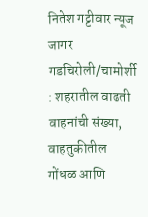नितेश गट्टीवार न्यूज जागर गडचिरोली/चामोर्शी : शहरातील वाढती वाहनांची संख्या, वाहतुकीतील गोंधळ आणि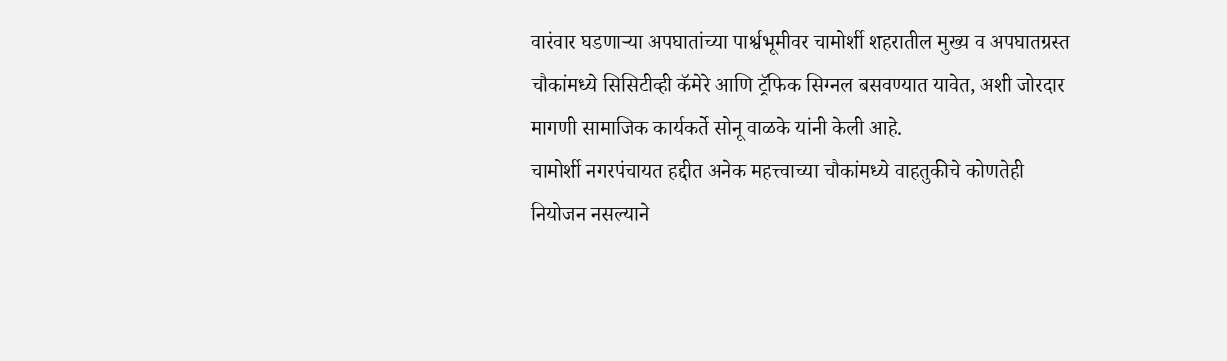वारंवार घडणाऱ्या अपघातांच्या पार्श्वभूमीवर चामोर्शी शहरातील मुख्य व अपघातग्रस्त चौकांमध्ये सिसिटीव्ही कॅमेरे आणि ट्रॅफिक सिग्नल बसवण्यात यावेत, अशी जोरदार मागणी सामाजिक कार्यकर्ते सोनू वाळके यांनी केली आहे.
चामोर्शी नगरपंचायत हद्दीत अनेक महत्त्वाच्या चौकांमध्ये वाहतुकीचे कोणतेही नियोजन नसल्याने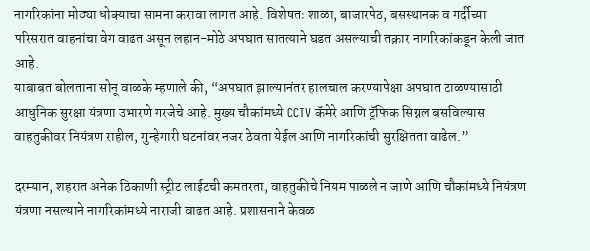नागरिकांना मोठ्या धोक्याचा सामना करावा लागत आहे. विशेषतः शाळा, बाजारपेठ, बसस्थानक व गर्दीच्या परिसरात वाहनांचा वेग वाढत असून लहान-मोठे अपघात सातत्याने घडत असल्याची तक्रार नागरिकांकडून केली जात आहे.
याबाबत बोलताना सोनू वाळके म्हणाले की, “अपघात झाल्यानंतर हालचाल करण्यापेक्षा अपघात टाळण्यासाठी आधुनिक सुरक्षा यंत्रणा उभारणे गरजेचे आहे. मुख्य चौकांमध्ये CCTV कॅमेरे आणि ट्रॅफिक सिग्नल बसविल्यास वाहतुकीवर नियंत्रण राहील, गुन्हेगारी घटनांवर नजर ठेवता येईल आणि नागरिकांची सुरक्षितता वाढेल.”

दरम्यान, शहरात अनेक ठिकाणी स्ट्रीट लाईटची कमतरता, वाहतुकीचे नियम पाळले न जाणे आणि चौकांमध्ये नियंत्रण यंत्रणा नसल्याने नागरिकांमध्ये नाराजी वाढत आहे. प्रशासनाने केवळ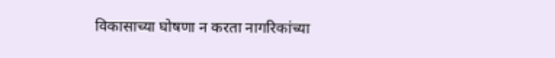विकासाच्या घोषणा न करता नागरिकांच्या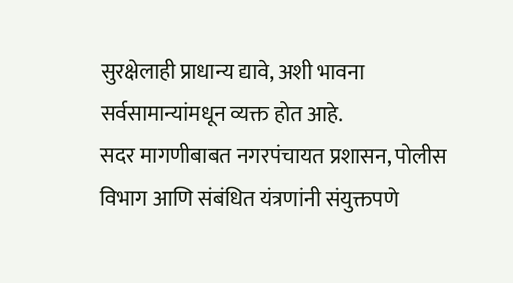सुरक्षेलाही प्राधान्य द्यावे, अशी भावना सर्वसामान्यांमधून व्यक्त होत आहे.
सदर मागणीबाबत नगरपंचायत प्रशासन, पोलीस विभाग आणि संबंधित यंत्रणांनी संयुक्तपणे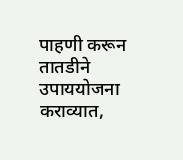पाहणी करून तातडीने उपाययोजना कराव्यात,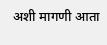अशी मागणी आता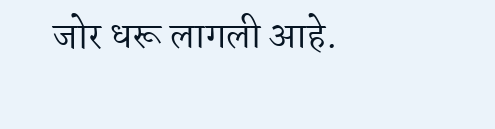जोर धरू लागली आहे.